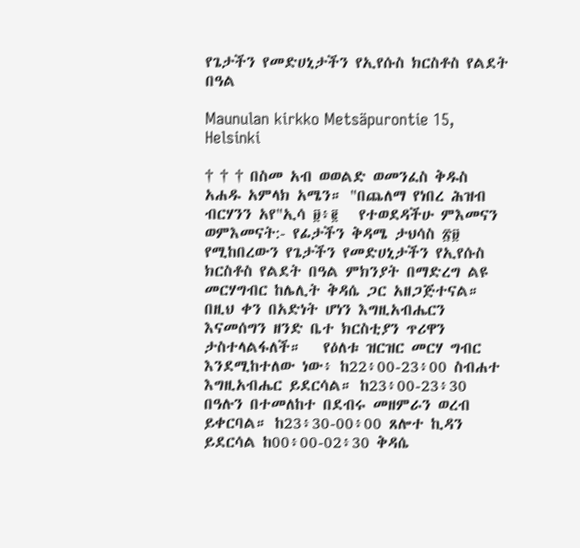የጌታችን የመድሀኒታችን የኢየሱስ ክርስቶስ የልደት በዓል

Maunulan kirkko Metsäpurontie 15, Helsinki

† † † በስመ አብ ወወልድ ወመንፈስ ቅዱስ አሐዱ አምላክ አሜን። "በጨለማ የነበረ ሕዝብ ብርሃንን አየ"ኢሳ ፱፥፪   የተወደዳችሁ ምእመናን ወምእመናት:- የፊታችን ቅዳሜ ታህሳስ ፳፱ የሚከበረውን የጌታችን የመድሀኒታችን የኢየሱስ ክርስቶስ የልደት በዓል ምክንያት በማድረግ ልዩ መርሃግብር ከሌሊት ቅዳሴ ጋር አዘጋጅተናል። በዚህ ቀን በአድነት ሆነን እግዚአብሔርን እናመሰግን ዘንድ ቤተ ክርስቲያን ጥሪዋን ታስተላልፋለች።   የዕለቱ ዝርዝር መርሃ ግብር እንደሚከተለው ነው፥ ከ22፥00-23፥00 ስብሐተ እግዚአብሔር ይደርሳል። ከ23፥00-23፥30 በዓሉን በተመለከተ በደብሩ መዘምራን ወረብ ይቀርባል። ከ23፥30-00፥00 ጸሎተ ኪዳን ይደርሳል ከ00፥00-02፥30 ቅዳሴ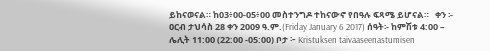ይከናወናል። ከ03፥00-05፥00 መስተንግዶ ተከናውኖ የበዓሉ ፍጻሜ ይሆናል።   ቀን ፡- ዐርብ ታህሳስ 28 ቀን 2009 ዓ.ም.(Friday January 6 2017) ሰዓት፡- ከምሽቱ 4:00 – ሌሊት 11:00 (22:00 -05:00) ቦታ ፦ Kristuksen taivaaseenastumisen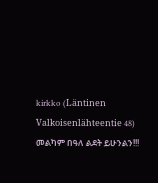kirkko (Läntinen Valkoisenlähteentie 48)   መልካም በዓለ ልደት ይሁንልን!!!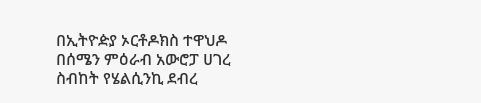በኢትዮዽያ ኦርቶዶክስ ተዋህዶ በሰሜን ምዕራብ አውሮፓ ሀገረ ስብከት የሄልሲንኪ ደብረ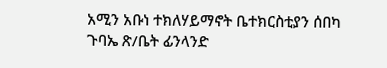አሚን አቡነ ተክለሃይማኖት ቤተክርስቲያን ሰበካ ጉባኤ ጽ/ቤት ፊንላንድ